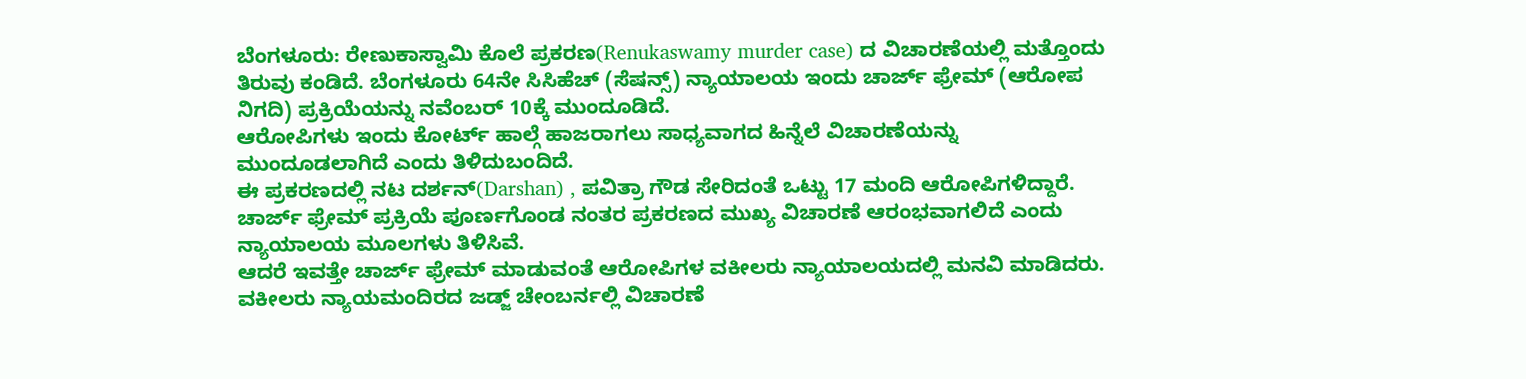ಬೆಂಗಳೂರು: ರೇಣುಕಾಸ್ವಾಮಿ ಕೊಲೆ ಪ್ರಕರಣ(Renukaswamy murder case) ದ ವಿಚಾರಣೆಯಲ್ಲಿ ಮತ್ತೊಂದು ತಿರುವು ಕಂಡಿದೆ. ಬೆಂಗಳೂರು 64ನೇ ಸಿಸಿಹೆಚ್ (ಸೆಷನ್ಸ್) ನ್ಯಾಯಾಲಯ ಇಂದು ಚಾರ್ಜ್ ಫ್ರೇಮ್ (ಆರೋಪ ನಿಗದಿ) ಪ್ರಕ್ರಿಯೆಯನ್ನು ನವೆಂಬರ್ 10ಕ್ಕೆ ಮುಂದೂಡಿದೆ.
ಆರೋಪಿಗಳು ಇಂದು ಕೋರ್ಟ್ ಹಾಲ್ಗೆ ಹಾಜರಾಗಲು ಸಾಧ್ಯವಾಗದ ಹಿನ್ನೆಲೆ ವಿಚಾರಣೆಯನ್ನು ಮುಂದೂಡಲಾಗಿದೆ ಎಂದು ತಿಳಿದುಬಂದಿದೆ.
ಈ ಪ್ರಕರಣದಲ್ಲಿ ನಟ ದರ್ಶನ್(Darshan) , ಪವಿತ್ರಾ ಗೌಡ ಸೇರಿದಂತೆ ಒಟ್ಟು 17 ಮಂದಿ ಆರೋಪಿಗಳಿದ್ದಾರೆ.
ಚಾರ್ಜ್ ಫ್ರೇಮ್ ಪ್ರಕ್ರಿಯೆ ಪೂರ್ಣಗೊಂಡ ನಂತರ ಪ್ರಕರಣದ ಮುಖ್ಯ ವಿಚಾರಣೆ ಆರಂಭವಾಗಲಿದೆ ಎಂದು ನ್ಯಾಯಾಲಯ ಮೂಲಗಳು ತಿಳಿಸಿವೆ.
ಆದರೆ ಇವತ್ತೇ ಚಾರ್ಜ್ ಫ್ರೇಮ್ ಮಾಡುವಂತೆ ಆರೋಪಿಗಳ ವಕೀಲರು ನ್ಯಾಯಾಲಯದಲ್ಲಿ ಮನವಿ ಮಾಡಿದರು. ವಕೀಲರು ನ್ಯಾಯಮಂದಿರದ ಜಡ್ಜ್ ಚೇಂಬರ್ನಲ್ಲಿ ವಿಚಾರಣೆ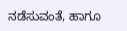ನಡೆಸುವಂತೆ, ಹಾಗೂ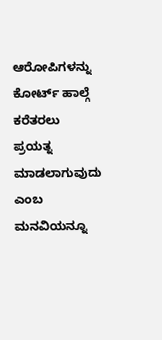ಆರೋಪಿಗಳನ್ನು ಕೋರ್ಟ್ ಹಾಲ್ಗೆ ಕರೆತರಲು ಪ್ರಯತ್ನ ಮಾಡಲಾಗುವುದು ಎಂಬ ಮನವಿಯನ್ನೂ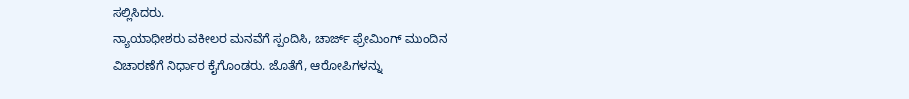ಸಲ್ಲಿಸಿದರು.
ನ್ಯಾಯಾಧೀಶರು ವಕೀಲರ ಮನವೆಗೆ ಸ್ಪಂದಿಸಿ, ಚಾರ್ಜ್ ಫ್ರೇಮಿಂಗ್ ಮುಂದಿನ ವಿಚಾರಣೆಗೆ ನಿರ್ಧಾರ ಕೈಗೊಂಡರು. ಜೊತೆಗೆ, ಆರೋಪಿಗಳನ್ನು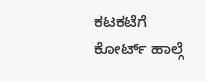ಕಟಕಟೆಗೆ ಕೋರ್ಟ್ ಹಾಲ್ಗೆ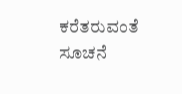ಕರೆತರುವಂತೆ ಸೂಚನೆ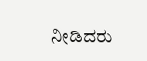ನೀಡಿದರು